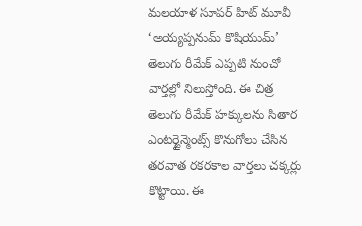మలయాళ సూపర్ హిట్ మూవీ ‘అయ్యప్పనుమ్ కొషియుమ్’ తెలుగు రీమేక్ ఎప్పటి నుంచో వార్తల్లో నిలుస్తోంది. ఈ చిత్ర తెలుగు రీమేక్ హక్కులను సితార ఎంటర్టైన్మెంట్స్ కొనుగోలు చేసిన తరవాత రకరకాల వార్తలు చక్కర్లు కొట్టాయి. ఈ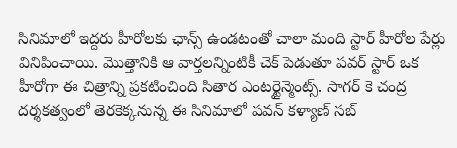సినిమాలో ఇద్దరు హీరోలకు ఛాన్స్ ఉండటంతో చాలా మంది స్టార్ హీరోల పేర్లు వినిపించాయి. మొత్తానికి ఆ వార్తలన్నింటికీ చెక్ పెడుతూ పవర్ స్టార్ ఒక హీరోగా ఈ చిత్రాన్ని ప్రకటించింది సితార ఎంటర్టైన్మెంట్స్. సాగర్ కె చంద్ర దర్శకత్వంలో తెరకెక్కనున్న ఈ సినిమాలో పవన్ కళ్యాణ్ సబ్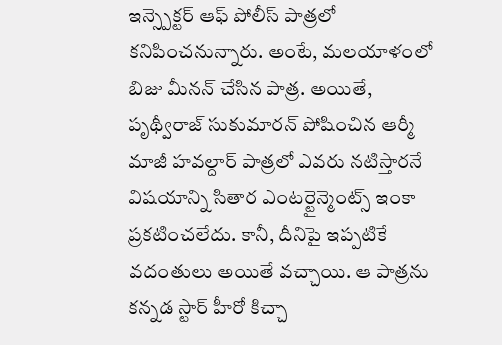ఇన్స్పెక్టర్ ఆఫ్ పోలీస్ పాత్రలో కనిపించనున్నారు. అంటే, మలయాళంలో బిజు మీనన్ చేసిన పాత్ర. అయితే, పృథ్వీరాజ్ సుకుమారన్ పోషించిన ఆర్మీ మాజీ హవల్దార్ పాత్రలో ఎవరు నటిస్తారనే విషయాన్ని సితార ఎంటర్టైన్మెంట్స్ ఇంకా ప్రకటించలేదు. కానీ, దీనిపై ఇప్పటికే వదంతులు అయితే వచ్చాయి. ఆ పాత్రను కన్నడ స్టార్ హీరో కిచ్చా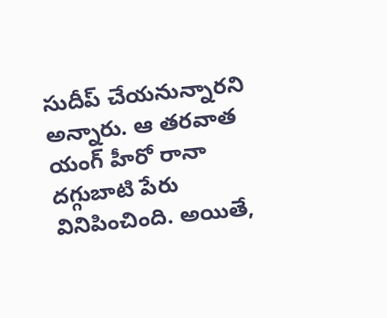సుదీప్ చేయనున్నారని అన్నారు. ఆ తరవాత యంగ్ హీరో రానా దగ్గుబాటి పేరు వినిపించింది. అయితే,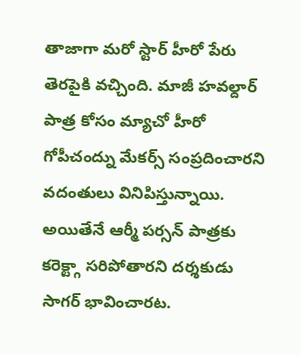తాజాగా మరో స్టార్ హీరో పేరు తెరపైకి వచ్చింది. మాజీ హవల్దార్ పాత్ర కోసం మ్యాచో హీరో గోపీచంద్ను మేకర్స్ సంప్రదించారని వదంతులు వినిపిస్తున్నాయి. అయితేనే ఆర్మీ పర్సన్ పాత్రకు కరెక్ట్గా సరిపోతారని దర్శకుడు సాగర్ భావించారట.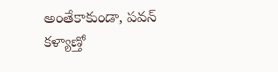అంతేకాకుండా, పవన్ కళ్యాణ్తో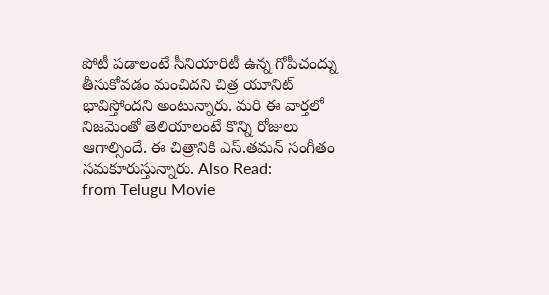పోటీ పడాలంటే సీనియారిటీ ఉన్న గోపీచంద్ను తీసుకోవడం మంచిదని చిత్ర యూనిట్ భావిస్తోందని అంటున్నారు. మరి ఈ వార్తలో నిజమెంతో తెలియాలంటే కొన్ని రోజులు ఆగాల్సిందే. ఈ చిత్రానికి ఎస్.తమన్ సంగీతం సమకూరుస్తున్నారు. Also Read:
from Telugu Movie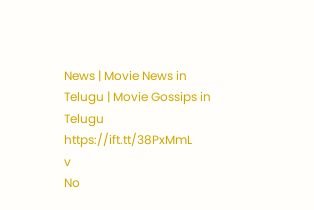News | Movie News in Telugu | Movie Gossips in Telugu https://ift.tt/38PxMmL
v
No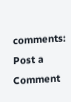comments:
Post a Comment